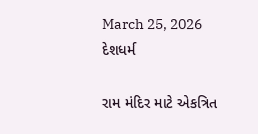March 25, 2026
દેશધર્મ

રામ મંદિર માટે એકત્રિત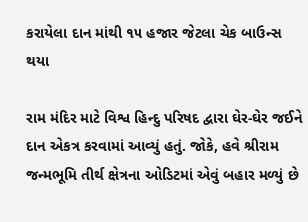કરાયેલા દાન માંથી ૧૫ હજાર જેટલા ચેક બાઉન્સ થયા

રામ મંદિર માટે વિશ્વ હિન્દુ પરિષદ દ્વારા ઘેર-ઘેર જઈને દાન એકત્ર કરવામાં આવ્યું હતું. જોકે, હવે શ્રીરામ જન્મભૂમિ તીર્થ ક્ષેત્રના ઓડિટમાં એવું બહાર મળ્યું છે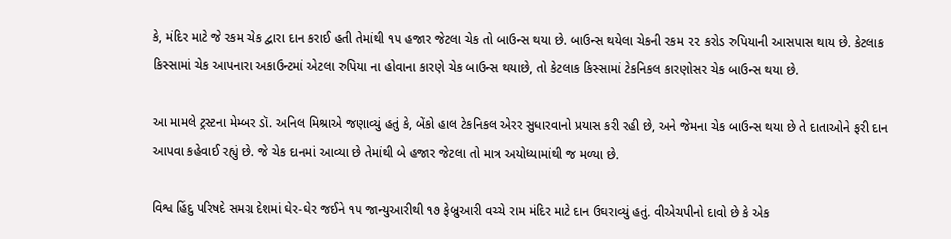કે, મંદિર માટે જે રકમ ચેક દ્વારા દાન કરાઈ હતી તેમાંથી ૧૫ હજાર જેટલા ચેક તો બાઉન્સ થયા છે. બાઉન્સ થયેલા ચેકની રકમ ૨૨ કરોડ રુપિયાની આસપાસ થાય છે. કેટલાક કિસ્સામાં ચેક આપનારા અકાઉન્ટમાં એટલા રુપિયા ના હોવાના કારણે ચેક બાઉન્સ થયાછે, તો કેટલાક કિસ્સામાં ટેકનિકલ કારણોસર ચેક બાઉન્સ થયા છે.

આ મામલે ટ્રસ્ટના મેમ્બર ડૉ. અનિલ મિશ્રાએ જણાવ્યું હતું કે, બેંકો હાલ ટેકનિકલ એરર સુધારવાનો પ્રયાસ કરી રહી છે, અને જેમના ચેક બાઉન્સ થયા છે તે દાતાઓને ફરી દાન આપવા કહેવાઈ રહ્યું છે. જે ચેક દાનમાં આવ્યા છે તેમાંથી બે હજાર જેટલા તો માત્ર અયોધ્યામાંથી જ મળ્યા છે.

વિશ્વ હિંદુ પરિષદે સમગ્ર દેશમાં ઘેર-ઘેર જઈને ૧૫ જાન્યુઆરીથી ૧૭ ફેબ્રુઆરી વચ્ચે રામ મંદિર માટે દાન ઉઘરાવ્યું હતું. વીએચપીનો દાવો છે કે એક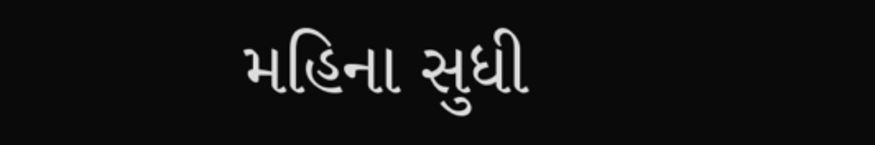મહિના સુધી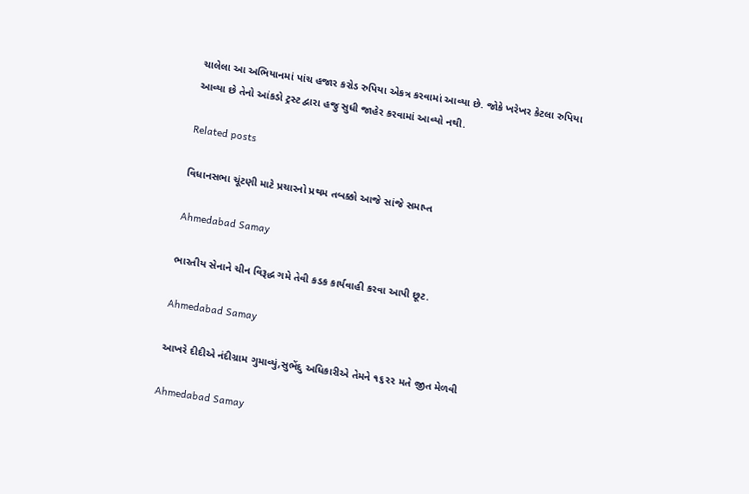ચાલેલા આ અભિયાનમાં પાંચ હજાર કરોડ રુપિયા એકત્ર કરવામાં આવ્યા છે. જોકે ખરેખર કેટલા રુપિયા આવ્યા છે તેનો આંકડો ટ્રસ્ટ દ્વારા હજુ સુધી જાહેર કરવામાં આવ્યો નથી.

Related posts

વિધાનસભા ચૂંટણી માટે પ્રચારનો પ્રથમ તબક્કો આજે સાંજે સમાપ્ત

Ahmedabad Samay

ભારતીય સેનાને ચીન વિરૂદ્ધ ગમે તેવી કડક કાર્યવાહી કરવા આપી છૂટ.

Ahmedabad Samay

આખરે દીદીએ નંદીગ્રામ ગુમાવ્યું,સુભેંદુ અધિકારીએ તેમને ૧૬૨૨ મતે જીત મેળવી

Ahmedabad Samay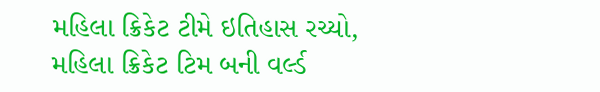મહિલા ક્રિકેટ ટીમે ઇતિહાસ રચ્યો, મહિલા ક્રિકેટ ટિમ બની વર્લ્ડ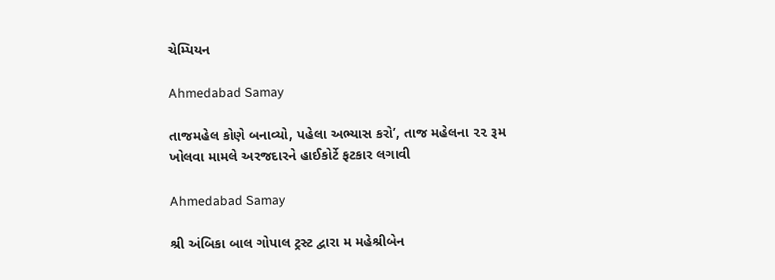ચેમ્પિયન

Ahmedabad Samay

તાજમહેલ કોણે બનાવ્યો, પહેલા અભ્યાસ કરો’, તાજ મહેલના ૨૨ રૂમ ખોલવા મામલે અરજદારને હાઈકોર્ટે ફટકાર લગાવી

Ahmedabad Samay

શ્રી અંબિકા બાલ ગોપાલ ટ્રસ્ટ દ્વારા મ મહેશ્રીબેન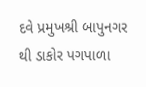દવે પ્રમુખશ્રી બાપુનગર થી ડાકોર પગપાળા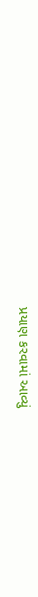પ્રયાણ કરવામાં આવ્યું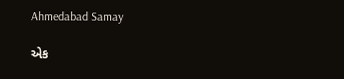Ahmedabad Samay

એક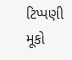ટિપ્પણી મૂકો